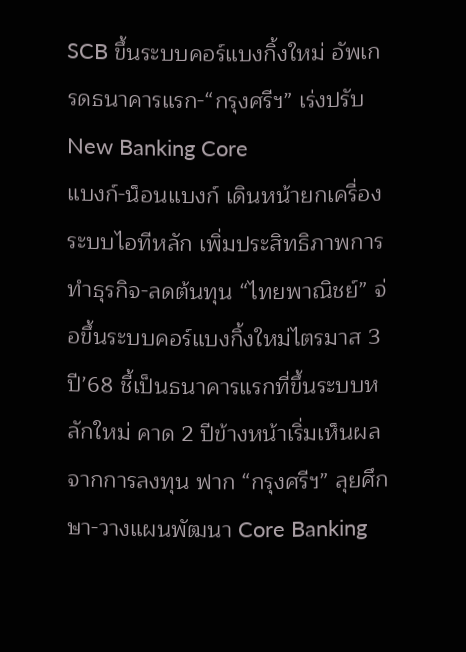SCB ขึ้นระบบคอร์แบงกิ้งใหม่ อัพเกรดธนาคารแรก-“กรุงศรีฯ” เร่งปรับ
New Banking Core
แบงก์-น็อนแบงก์ เดินหน้ายกเครื่องระบบไอทีหลัก เพิ่มประสิทธิภาพการทำธุรกิจ-ลดต้นทุน “ไทยพาณิชย์” จ่อขึ้นระบบคอร์แบงกิ้งใหม่ไตรมาส 3 ปี’68 ชี้เป็นธนาคารแรกที่ขึ้นระบบหลักใหม่ คาด 2 ปีข้างหน้าเริ่มเห็นผลจากการลงทุน ฟาก “กรุงศรีฯ” ลุยศึกษา-วางแผนพัฒนา Core Banking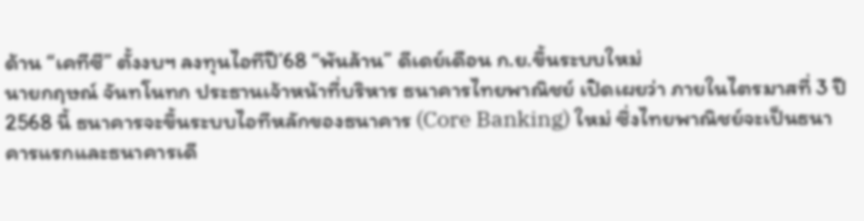ด้าน “เคทีซี” ตั้งงบฯ ลงทุนไอทีปี’68 “พันล้าน” ดีเดย์เดือน ก.ย.ขึ้นระบบใหม่
นายกฤษณ์ จันทโนทก ประธานเจ้าหน้าที่บริหาร ธนาคารไทยพาณิชย์ เปิดเผยว่า ภายในไตรมาสที่ 3 ปี 2568 นี้ ธนาคารจะขึ้นระบบไอทีหลักของธนาคาร (Core Banking) ใหม่ ซึ่งไทยพาณิชย์จะเป็นธนาคารแรกและธนาคารเดี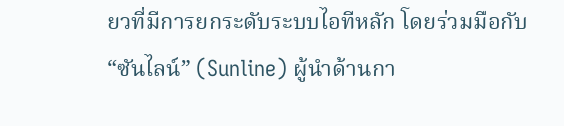ยวที่มีการยกระดับระบบไอทีหลัก โดยร่วมมือกับ “ซันไลน์” (Sunline) ผู้นำด้านกา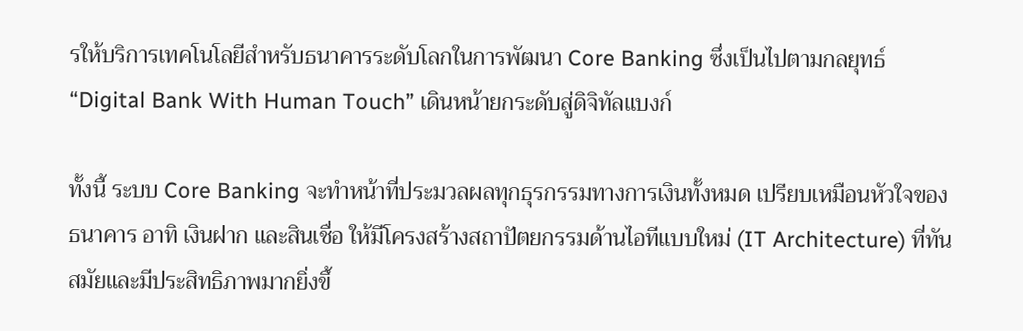รให้บริการเทคโนโลยีสำหรับธนาคารระดับโลกในการพัฒนา Core Banking ซึ่งเป็นไปตามกลยุทธ์ “Digital Bank With Human Touch” เดินหน้ายกระดับสู่ดิจิทัลแบงก์

ทั้งนี้ ระบบ Core Banking จะทำหน้าที่ประมวลผลทุกธุรกรรมทางการเงินทั้งหมด เปรียบเหมือนหัวใจของธนาคาร อาทิ เงินฝาก และสินเชื่อ ให้มีโครงสร้างสถาปัตยกรรมด้านไอทีแบบใหม่ (IT Architecture) ที่ทันสมัยและมีประสิทธิภาพมากยิ่งขึ้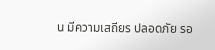น มีความเสถียร ปลอดภัย รอ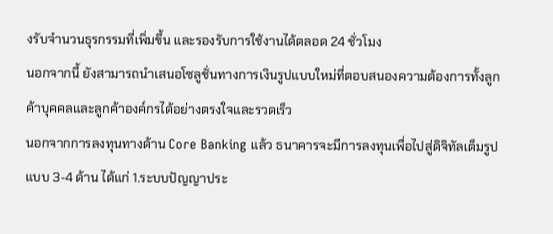งรับจำนวนธุรกรรมที่เพิ่มขึ้น และรองรับการใช้งานได้ตลอด 24 ชั่วโมง
นอกจากนี้ ยังสามารถนำเสนอโซลูชั่นทางการเงินรูปแบบใหม่ที่ตอบสนองความต้องการทั้งลูกค้าบุคคลและลูกค้าองค์กรได้อย่างตรงใจและรวดเร็ว
นอกจากการลงทุนทางด้าน Core Banking แล้ว ธนาคารจะมีการลงทุนเพื่อไปสู่ดิจิทัลเต็มรูปแบบ 3-4 ด้าน ได้แก่ 1.ระบบปัญญาประ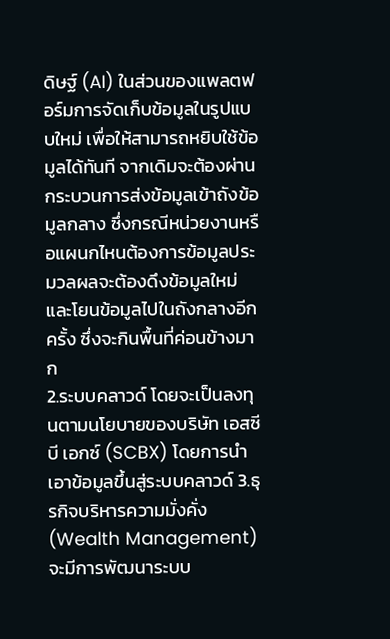ดิษฐ์ (AI) ในส่วนของแพลตฟอร์มการจัดเก็บข้อมูลในรูปแบบใหม่ เพื่อให้สามารถหยิบใช้ข้อมูลได้ทันที จากเดิมจะต้องผ่านกระบวนการส่งข้อมูลเข้าถังข้อมูลกลาง ซึ่งกรณีหน่วยงานหรือแผนกไหนต้องการข้อมูลประมวลผลจะต้องดึงข้อมูลใหม่และโยนข้อมูลไปในถังกลางอีกครั้ง ซึ่งจะกินพื้นที่ค่อนข้างมาก
2.ระบบคลาวด์ โดยจะเป็นลงทุนตามนโยบายของบริษัท เอสซีบี เอกซ์ (SCBX) โดยการนำเอาข้อมูลขึ้นสู่ระบบคลาวด์ 3.ธุรกิจบริหารความมั่งคั่ง (Wealth Management) จะมีการพัฒนาระบบ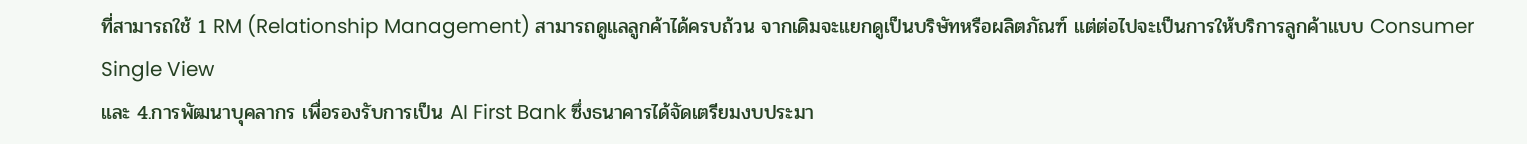ที่สามารถใช้ 1 RM (Relationship Management) สามารถดูแลลูกค้าได้ครบถ้วน จากเดิมจะแยกดูเป็นบริษัทหรือผลิตภัณฑ์ แต่ต่อไปจะเป็นการให้บริการลูกค้าแบบ Consumer Single View
และ 4.การพัฒนาบุคลากร เพื่อรองรับการเป็น AI First Bank ซึ่งธนาคารได้จัดเตรียมงบประมา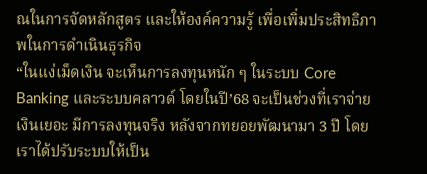ณในการจัดหลักสูตร และให้องค์ความรู้ เพื่อเพิ่มประสิทธิภาพในการดำเนินธุรกิจ
“ในแง่เม็ดเงิน จะเห็นการลงทุนหนัก ๆ ในระบบ Core Banking และระบบคลาวด์ โดยในปี’68 จะเป็นช่วงที่เราจ่ายเงินเยอะ มีการลงทุนจริง หลังจากทยอยพัฒนามา 3 ปี โดยเราได้ปรับระบบให้เป็น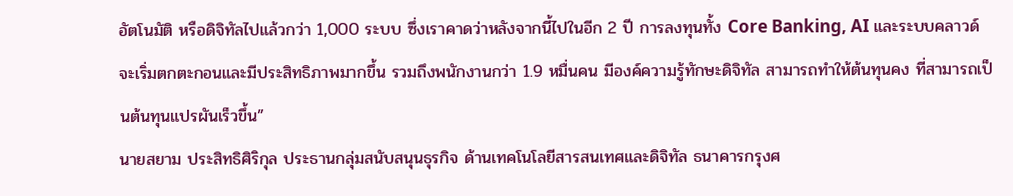อัตโนมัติ หรือดิจิทัลไปแล้วกว่า 1,000 ระบบ ซึ่งเราคาดว่าหลังจากนี้ไปในอีก 2 ปี การลงทุนทั้ง Core Banking, AI และระบบคลาวด์จะเริ่มตกตะกอนและมีประสิทธิภาพมากขึ้น รวมถึงพนักงานกว่า 1.9 หมื่นคน มีองค์ความรู้ทักษะดิจิทัล สามารถทำให้ต้นทุนคง ที่สามารถเป็นต้นทุนแปรผันเร็วขึ้น”
นายสยาม ประสิทธิศิริกุล ประธานกลุ่มสนับสนุนธุรกิจ ด้านเทคโนโลยีสารสนเทศและดิจิทัล ธนาคารกรุงศ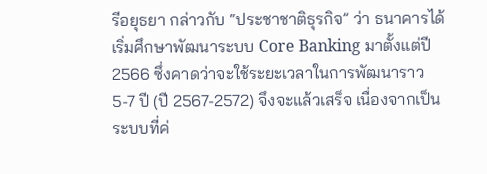รีอยุธยา กล่าวกับ “ประชาชาติธุรกิจ” ว่า ธนาคารได้เริ่มศึกษาพัฒนาระบบ Core Banking มาตั้งแต่ปี 2566 ซึ่งคาดว่าจะใช้ระยะเวลาในการพัฒนาราว 5-7 ปี (ปี 2567-2572) จึงจะแล้วเสร็จ เนื่องจากเป็นระบบที่ค่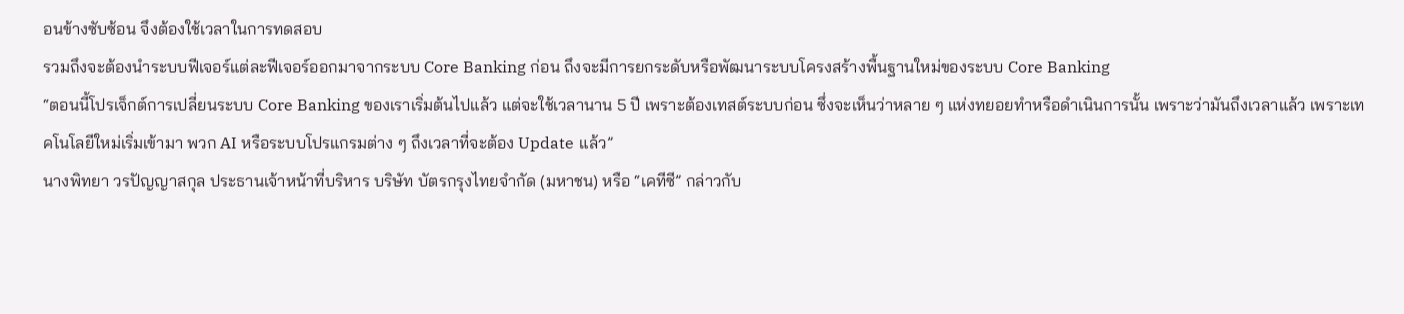อนข้างซับซ้อน จึงต้องใช้เวลาในการทดสอบ
รวมถึงจะต้องนำระบบฟีเจอร์แต่ละฟีเจอร์ออกมาจากระบบ Core Banking ก่อน ถึงจะมีการยกระดับหรือพัฒนาระบบโครงสร้างพื้นฐานใหม่ของระบบ Core Banking
“ตอนนี้โปรเจ็กต์การเปลี่ยนระบบ Core Banking ของเราเริ่มต้นไปแล้ว แต่จะใช้เวลานาน 5 ปี เพราะต้องเทสต์ระบบก่อน ซึ่งจะเห็นว่าหลาย ๆ แห่งทยอยทำหรือดำเนินการนั้น เพราะว่ามันถึงเวลาแล้ว เพราะเทคโนโลยีใหม่เริ่มเข้ามา พวก AI หรือระบบโปรแกรมต่าง ๆ ถึงเวลาที่จะต้อง Update แล้ว”
นางพิทยา วรปัญญาสกุล ประธานเจ้าหน้าที่บริหาร บริษัท บัตรกรุงไทยจำกัด (มหาชน) หรือ “เคทีซี” กล่าวกับ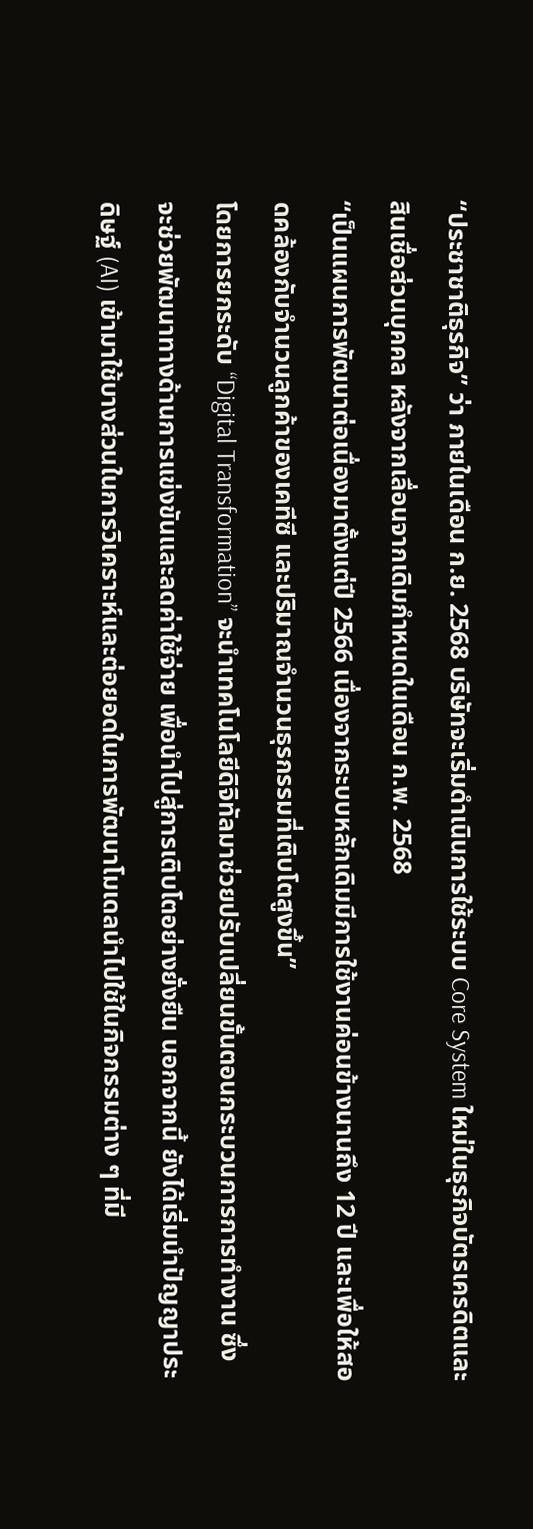“ประชาชาติธุรกิจ” ว่า ภายในเดือน ก.ย. 2568 บริษัทจะเริ่มดำเนินการใช้ระบบ Core System ใหม่ในธุรกิจบัตรเครดิตและสินเชื่อส่วนบุคคล หลังจากเลื่อนจากเดิมกำหนดในเดือน ก.พ. 2568
“เป็นแผนการพัฒนาต่อเนื่องมาตั้งแต่ปี 2566 เนื่องจากระบบหลักเดิมมีการใช้งานค่อนข้างนานถึง 12 ปี และเพื่อให้สอดคล้องกับจำนวนลูกค้าของเคทีซี และปริมาณจำนวนธุรกรรมที่เติบโตสูงขึ้น”
โดยการยกระดับ “Digital Transformation” จะนำเทคโนโลยีดิจิทัลมาช่วยปรับเปลี่ยนขั้นตอนกระบวนการการทำงาน ซึ่งจะช่วยพัฒนาทางด้านการแข่งขันและลดค่าใช้จ่าย เพื่อนำไปสู่การเติบโตอย่างยั่งยืน นอกจากนี้ ยังได้เริ่มนำปัญญาประดิษฐ์ (AI) เข้ามาใช้บางส่วนในการวิเคราะห์และต่อยอดในการพัฒนาโมเดลนำไปใช้ในกิจกรรมต่าง ๆ ที่มี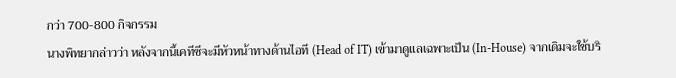กว่า 700-800 กิจกรรม
นางพิทยากล่าวว่า หลังจากนี้เคทีซีจะมีหัวหน้าทางด้านไอที (Head of IT) เข้ามาดูแลเฉพาะเป็น (In-House) จากเดิมจะใช้บริ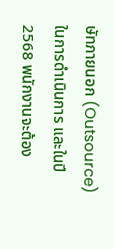ษัทภายนอก (Outsource) ในการดำเนินการ และในปี 2568 พนักงานจะต้อง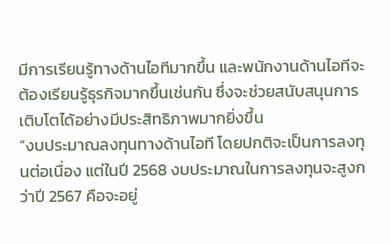มีการเรียนรู้ทางด้านไอทีมากขึ้น และพนักงานด้านไอทีจะต้องเรียนรู้ธุรกิจมากขึ้นเช่นกัน ซึ่งจะช่วยสนับสนุนการเติบโตได้อย่างมีประสิทธิภาพมากยิ่งขึ้น
“งบประมาณลงทุนทางด้านไอที โดยปกติจะเป็นการลงทุนต่อเนื่อง แต่ในปี 2568 งบประมาณในการลงทุนจะสูงกว่าปี 2567 คือจะอยู่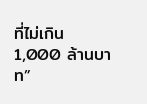ที่ไม่เกิน 1,000 ล้านบาท”